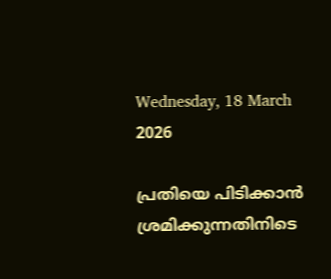Wednesday, 18 March 2026

പ്രതിയെ പിടിക്കാൻ ശ്രമിക്കുന്നതിനിടെ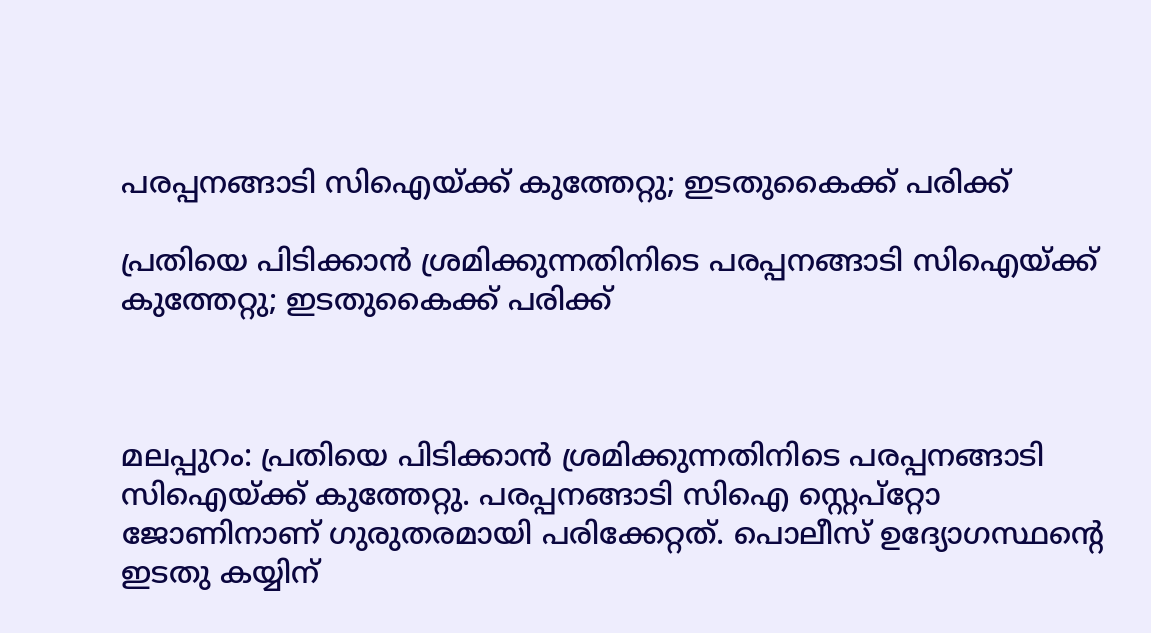പരപ്പനങ്ങാടി സിഐയ്ക്ക് കുത്തേറ്റു; ഇടതുകൈക്ക് പരിക്ക്

പ്രതിയെ പിടിക്കാൻ ശ്രമിക്കുന്നതിനിടെ പരപ്പനങ്ങാടി സിഐയ്ക്ക് കുത്തേറ്റു; ഇടതുകൈക്ക് പരിക്ക്



മലപ്പുറം: പ്രതിയെ പിടിക്കാൻ ശ്രമിക്കുന്നതിനിടെ പരപ്പനങ്ങാടി സിഐയ്ക്ക് കുത്തേറ്റു. പരപ്പനങ്ങാടി സിഐ സ്റ്റെപ്‌റ്റോ ജോണിനാണ് ഗുരുതരമായി പരിക്കേറ്റത്. പൊലീസ് ഉദ്യോഗസ്ഥന്റെ ഇടതു കയ്യിന്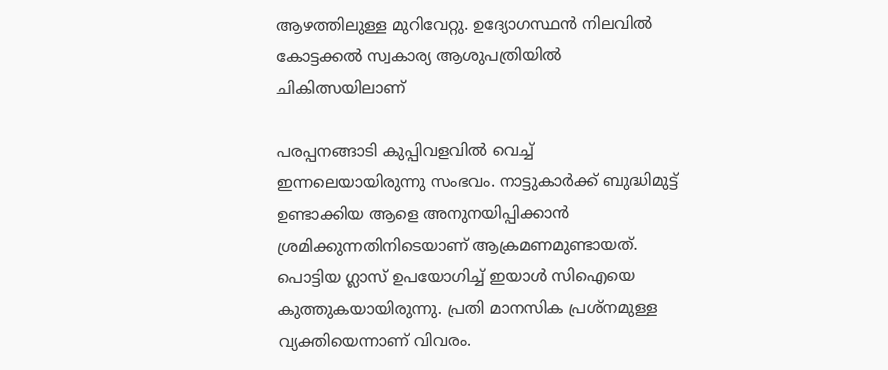ആഴത്തിലുള്ള മുറിവേറ്റു. ഉദ്യോഗസ്ഥൻ നിലവിൽ കോട്ടക്കൽ സ്വകാര്യ ആശുപത്രിയിൽ ചികിത്സയിലാണ്

പരപ്പനങ്ങാടി കുപ്പിവളവിൽ വെച്ച് ഇന്നലെയായിരുന്നു സംഭവം. നാട്ടുകാർക്ക് ബുദ്ധിമുട്ട് ഉണ്ടാക്കിയ ആളെ അനുനയിപ്പിക്കാൻ ശ്രമിക്കുന്നതിനിടെയാണ് ആക്രമണമുണ്ടായത്. പൊട്ടിയ ഗ്ലാസ് ഉപയോഗിച്ച് ഇയാൾ സിഐയെ കുത്തുകയായിരുന്നു. പ്രതി മാനസിക പ്രശ്‌നമുള്ള വ്യക്തിയെന്നാണ് വിവരം.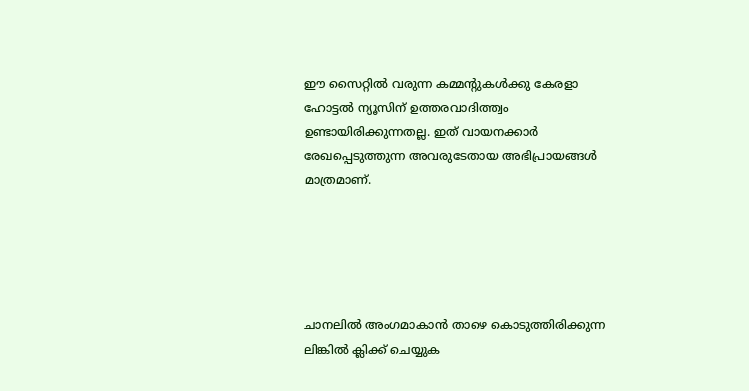ഈ സൈറ്റിൽ വരുന്ന കമ്മന്റുകൾക്കു കേരളാ ഹോട്ടൽ ന്യൂസിന് ഉത്തരവാദിത്ത്വം ഉണ്ടായിരിക്കുന്നതല്ല. ഇത് വായനക്കാർ രേഖപ്പെടുത്തുന്ന അവരുടേതായ അഭിപ്രായങ്ങൾ മാത്രമാണ്.





ചാനലിൽ അംഗമാകാൻ താഴെ കൊടുത്തിരിക്കുന്ന ലിങ്കിൽ ക്ലിക്ക് ചെയ്യുക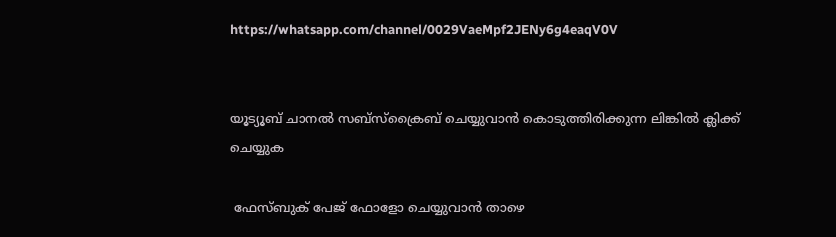https://whatsapp.com/channel/0029VaeMpf2JENy6g4eaqV0V


യൂട്യൂബ് ചാനൽ സബ്സ്ക്രൈബ് ചെയ്യുവാൻ കൊടുത്തിരിക്കുന്ന ലിങ്കിൽ ക്ലിക്ക് ചെയ്യുക

 ഫേസ്ബുക് പേജ് ഫോളോ ചെയ്യുവാൻ താഴെ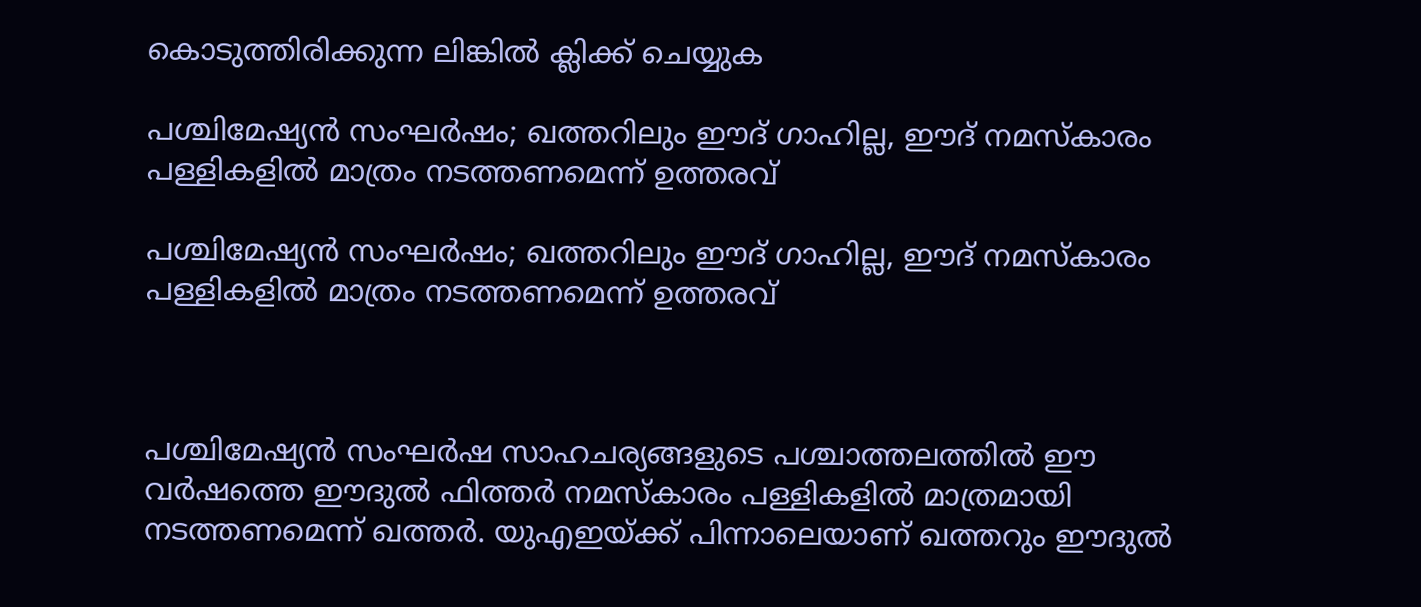കൊടുത്തിരിക്കുന്ന ലിങ്കിൽ ക്ലിക്ക് ചെയ്യുക

പശ്ചിമേഷ്യൻ സംഘർഷം; ഖത്തറിലും ഈദ് ഗാഹില്ല, ഈദ് നമസ്കാരം പള്ളികളിൽ മാത്രം നടത്തണമെന്ന് ഉത്തരവ്

പശ്ചിമേഷ്യൻ സംഘർഷം; ഖത്തറിലും ഈദ് ഗാഹില്ല, ഈദ് നമസ്കാരം പള്ളികളിൽ മാത്രം നടത്തണമെന്ന് ഉത്തരവ്



പശ്ചിമേഷ്യൻ സംഘർഷ സാഹചര്യങ്ങളുടെ പശ്ചാത്തലത്തിൽ ഈ വർഷത്തെ ഈദുൽ ഫിത്തർ നമസ്കാരം പള്ളികളിൽ മാത്രമായി നടത്തണമെന്ന് ഖത്തർ. യുഎഇയ്ക്ക് പിന്നാലെയാണ് ഖത്തറും ഈദുൽ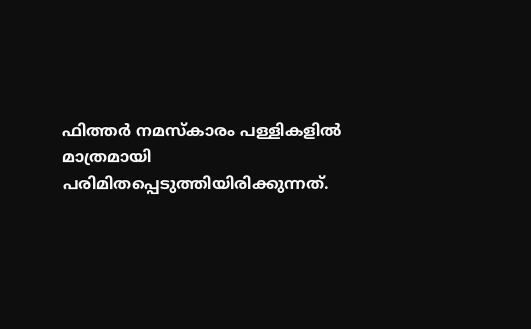ഫിത്തർ നമസ്കാരം പള്ളികളിൽ മാത്രമായി പരിമിതപ്പെടുത്തിയിരിക്കുന്നത്.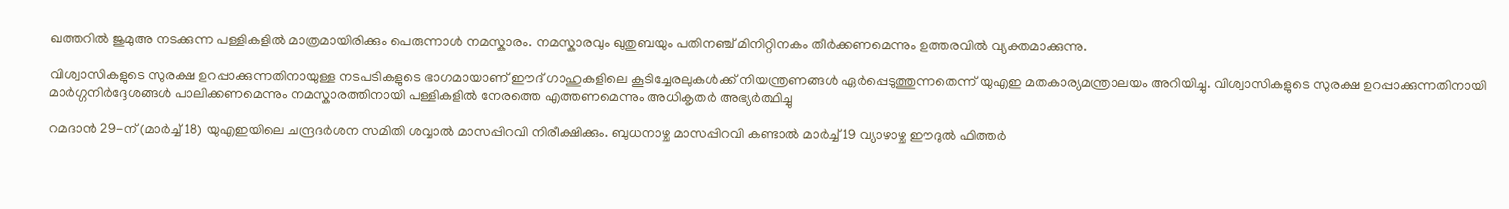ഖത്തറിൽ ജുമുഅ നടക്കുന്ന പള്ളികളിൽ മാത്രമായിരിക്കും പെരുന്നാൾ നമസ്കാരം. നമസ്കാരവും ഖുതുബയും പതിനഞ്ച് മിനിറ്റിനകം തീർക്കണമെന്നും ഉത്തരവിൽ വ്യക്തമാക്കുന്നു.

വിശ്വാസികളുടെ സുരക്ഷ ഉറപ്പാക്കുന്നതിനായുള്ള നടപടികളുടെ ഭാഗമായാണ് ഈദ് ഗാഹുകളിലെ കൂടിച്ചേരലുകൾക്ക് നിയന്ത്രണങ്ങൾ ഏർപ്പെടുത്തുന്നതെന്ന് യുഎഇ മതകാര്യമന്ത്രാലയം അറിയിച്ചു. വിശ്വാസികളുടെ സുരക്ഷ ഉറപ്പാക്കുന്നതിനായി മാർഗ്ഗനിർദ്ദേശങ്ങൾ പാലിക്കണമെന്നും നമസ്കാരത്തിനായി പള്ളികളിൽ നേരത്തെ എത്തണമെന്നും അധികൃതർ അഭ്യർത്ഥിച്ചു

റമദാൻ 29-ന് (മാർച്ച് 18) യുഎഇയിലെ ചന്ദ്രദർശന സമിതി ശവ്വാൽ മാസപ്പിറവി നിരീക്ഷിക്കും. ബുധനാഴ്ച മാസപ്പിറവി കണ്ടാൽ മാർച്ച് 19 വ്യാഴാഴ്ച ഈദുൽ ഫിത്തർ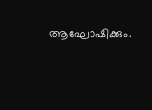ആഘോഷിക്കും.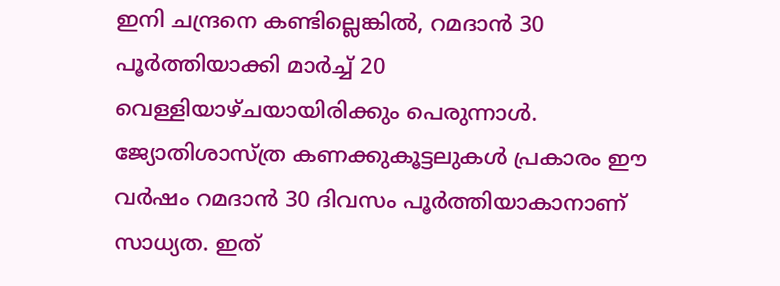ഇനി ചന്ദ്രനെ കണ്ടില്ലെങ്കിൽ, റമദാൻ 30 പൂർത്തിയാക്കി മാർച്ച് 20 വെള്ളിയാഴ്ചയായിരിക്കും പെരുന്നാൾ. ജ്യോതിശാസ്ത്ര കണക്കുകൂട്ടലുകൾ പ്രകാരം ഈ വർഷം റമദാൻ 30 ദിവസം പൂർത്തിയാകാനാണ് സാധ്യത. ഇത്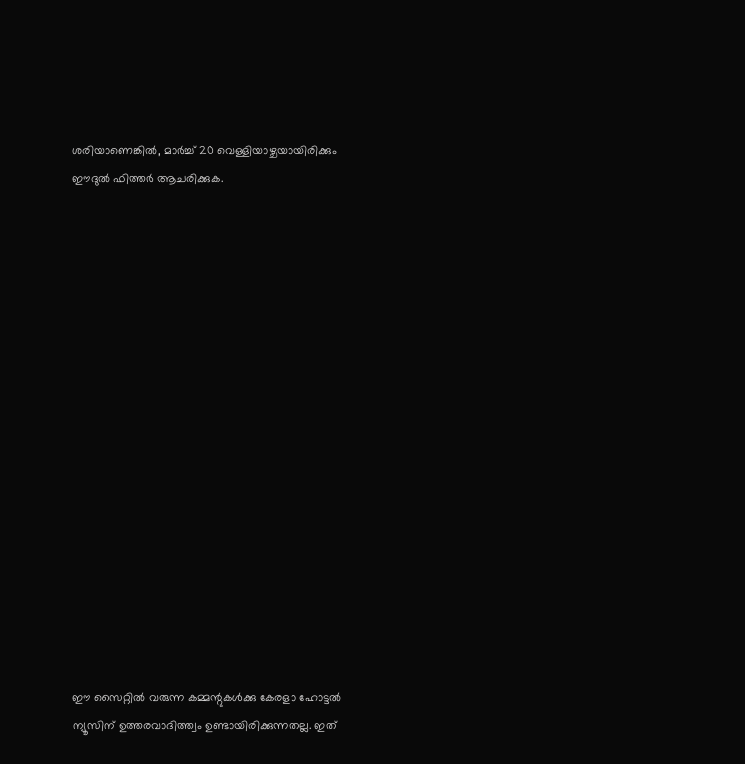ശരിയാണെങ്കിൽ, മാർച്ച് 20 വെള്ളിയാഴ്ചയായിരിക്കും ഈദുൽ ഫിത്തർ ആചരിക്കുക.

















ഈ സൈറ്റിൽ വരുന്ന കമ്മന്റുകൾക്കു കേരളാ ഹോട്ടൽ ന്യൂസിന് ഉത്തരവാദിത്ത്വം ഉണ്ടായിരിക്കുന്നതല്ല. ഇത്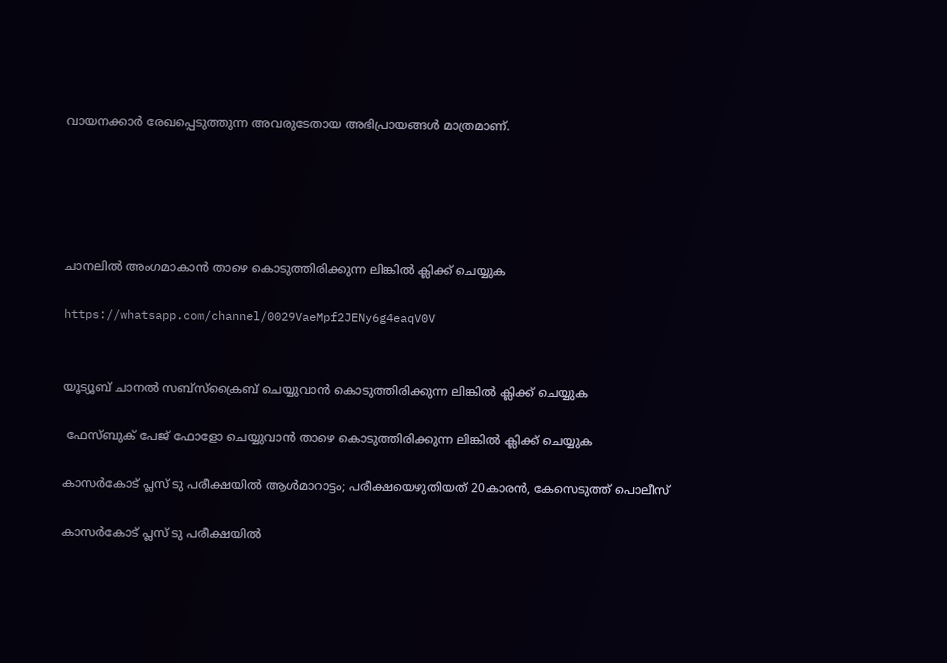വായനക്കാർ രേഖപ്പെടുത്തുന്ന അവരുടേതായ അഭിപ്രായങ്ങൾ മാത്രമാണ്.





ചാനലിൽ അംഗമാകാൻ താഴെ കൊടുത്തിരിക്കുന്ന ലിങ്കിൽ ക്ലിക്ക് ചെയ്യുക

https://whatsapp.com/channel/0029VaeMpf2JENy6g4eaqV0V


യൂട്യൂബ് ചാനൽ സബ്സ്ക്രൈബ് ചെയ്യുവാൻ കൊടുത്തിരിക്കുന്ന ലിങ്കിൽ ക്ലിക്ക് ചെയ്യുക

 ഫേസ്ബുക് പേജ് ഫോളോ ചെയ്യുവാൻ താഴെ കൊടുത്തിരിക്കുന്ന ലിങ്കിൽ ക്ലിക്ക് ചെയ്യുക

കാസര്‍കോട് പ്ലസ് ടു പരീക്ഷയില്‍ ആള്‍മാറാട്ടം; പരീക്ഷയെഴുതിയത് 20കാരന്‍, കേസെടുത്ത് പൊലീസ്

കാസര്‍കോട് പ്ലസ് ടു പരീക്ഷയില്‍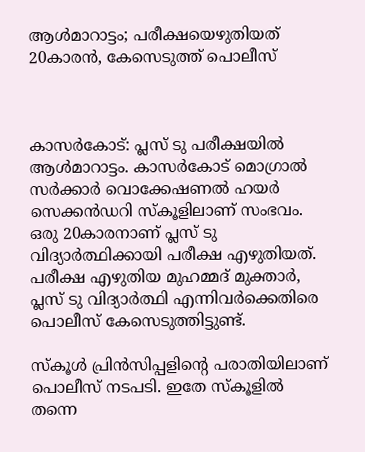ആള്‍മാറാട്ടം; പരീക്ഷയെഴുതിയത് 20കാരന്‍, കേസെടുത്ത് പൊലീസ്



കാസര്‍കോട്: പ്ലസ് ടു പരീക്ഷയില്‍ ആള്‍മാറാട്ടം. കാസര്‍കോട് മൊഗ്രാല്‍ സര്‍ക്കാര്‍ വൊക്കേഷണല്‍ ഹയര്‍ സെക്കന്‍ഡറി സ്‌കൂളിലാണ് സംഭവം. ഒരു 20കാരനാണ് പ്ലസ് ടു വിദ്യാര്‍ത്ഥിക്കായി പരീക്ഷ എഴുതിയത്. പരീക്ഷ എഴുതിയ മുഹമ്മദ് മുക്താര്‍, പ്ലസ് ടു വിദ്യാര്‍ത്ഥി എന്നിവര്‍ക്കെതിരെ പൊലീസ് കേസെടുത്തിട്ടുണ്ട്.

സ്‌കൂള്‍ പ്രിന്‍സിപ്പളിന്റെ പരാതിയിലാണ് പൊലീസ് നടപടി. ഇതേ സ്‌കൂളില്‍ തന്നെ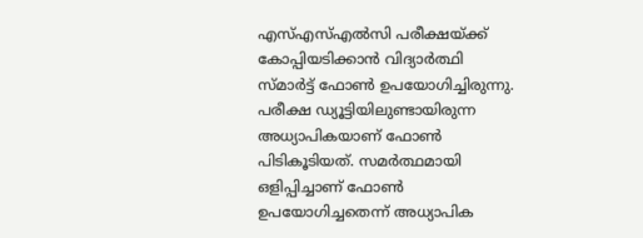എസ്എസ്എല്‍സി പരീക്ഷയ്ക്ക് കോപ്പിയടിക്കാന്‍ വിദ്യാര്‍ത്ഥി സ്മാര്‍ട്ട് ഫോണ്‍ ഉപയോഗിച്ചിരുന്നു. പരീക്ഷ ഡ്യൂട്ടിയിലുണ്ടായിരുന്ന അധ്യാപികയാണ് ഫോണ്‍ പിടികൂടിയത്. സമര്‍ത്ഥമായി ഒളിപ്പിച്ചാണ് ഫോണ്‍ ഉപയോഗിച്ചതെന്ന് അധ്യാപിക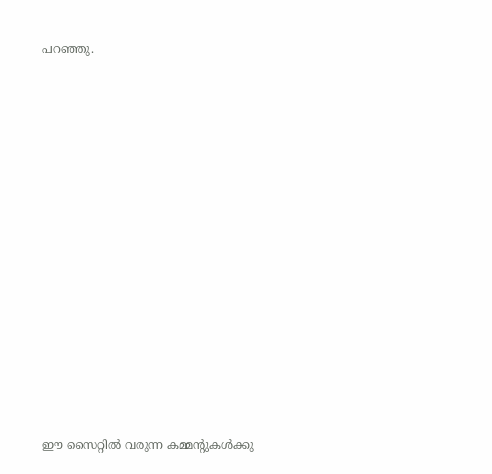പറഞ്ഞു.

















ഈ സൈറ്റിൽ വരുന്ന കമ്മന്റുകൾക്കു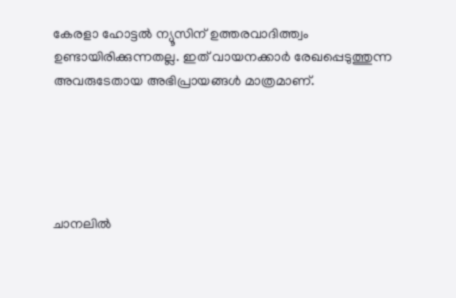കേരളാ ഹോട്ടൽ ന്യൂസിന് ഉത്തരവാദിത്ത്വം ഉണ്ടായിരിക്കുന്നതല്ല. ഇത് വായനക്കാർ രേഖപ്പെടുത്തുന്ന അവരുടേതായ അഭിപ്രായങ്ങൾ മാത്രമാണ്.





ചാനലിൽ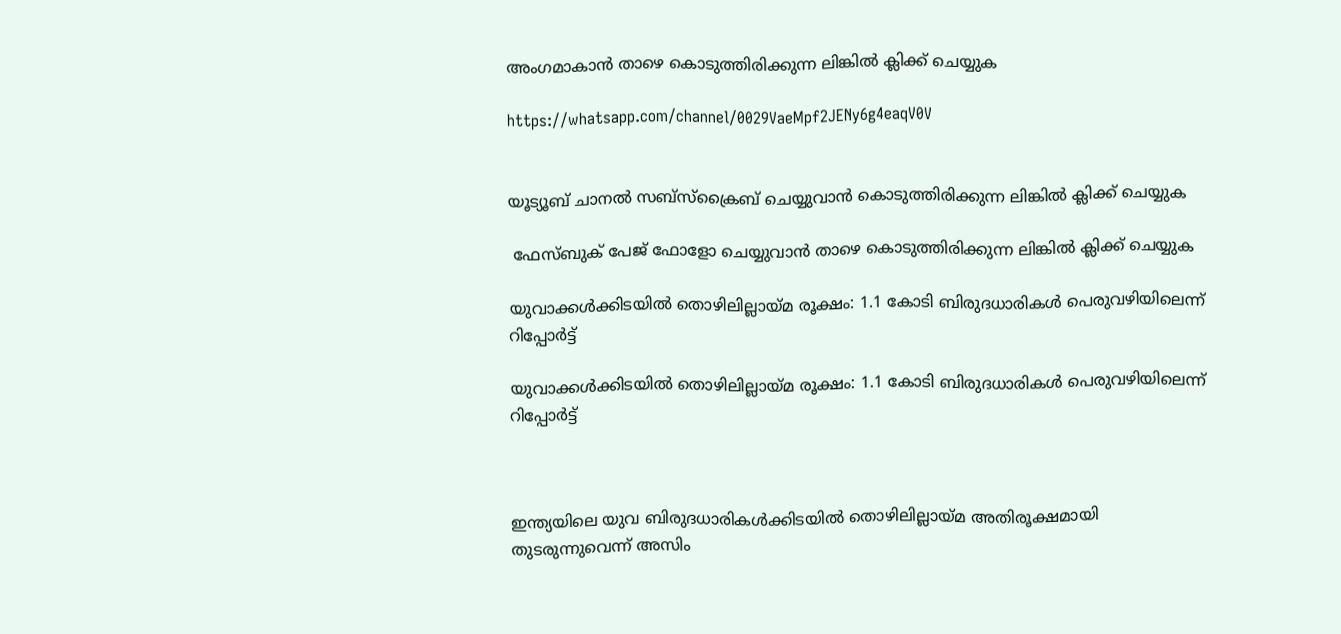അംഗമാകാൻ താഴെ കൊടുത്തിരിക്കുന്ന ലിങ്കിൽ ക്ലിക്ക് ചെയ്യുക

https://whatsapp.com/channel/0029VaeMpf2JENy6g4eaqV0V


യൂട്യൂബ് ചാനൽ സബ്സ്ക്രൈബ് ചെയ്യുവാൻ കൊടുത്തിരിക്കുന്ന ലിങ്കിൽ ക്ലിക്ക് ചെയ്യുക

 ഫേസ്ബുക് പേജ് ഫോളോ ചെയ്യുവാൻ താഴെ കൊടുത്തിരിക്കുന്ന ലിങ്കിൽ ക്ലിക്ക് ചെയ്യുക

യുവാക്കൾക്കിടയിൽ തൊഴിലില്ലായ്മ രൂക്ഷം: 1.1 കോടി ബിരുദധാരികൾ പെരുവഴിയിലെന്ന് റിപ്പോർട്ട്

യുവാക്കൾക്കിടയിൽ തൊഴിലില്ലായ്മ രൂക്ഷം: 1.1 കോടി ബിരുദധാരികൾ പെരുവഴിയിലെന്ന് റിപ്പോർട്ട്



ഇന്ത്യയിലെ യുവ ബിരുദധാരികൾക്കിടയിൽ തൊഴിലില്ലായ്മ അതിരൂക്ഷമായി തുടരുന്നുവെന്ന് അസിം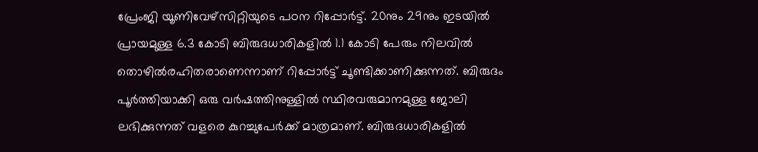പ്രേംജി യൂണിവേഴ്സിറ്റിയുടെ പഠന റിപ്പോർട്ട്. 20നും 29നും ഇടയിൽ പ്രായമുള്ള 6.3 കോടി ബിരുദധാരികളിൽ 1.1 കോടി പേരും നിലവിൽ തൊഴിൽരഹിതരാണെന്നാണ് റിപ്പോർട്ട് ചൂണ്ടിക്കാണിക്കുന്നത്. ബിരുദം പൂർത്തിയാക്കി ഒരു വർഷത്തിനുള്ളിൽ സ്ഥിരവരുമാനമുള്ള ജോലി ലഭിക്കുന്നത് വളരെ കുറച്ചുപേർക്ക് മാത്രമാണ്. ബിരുദധാരികളിൽ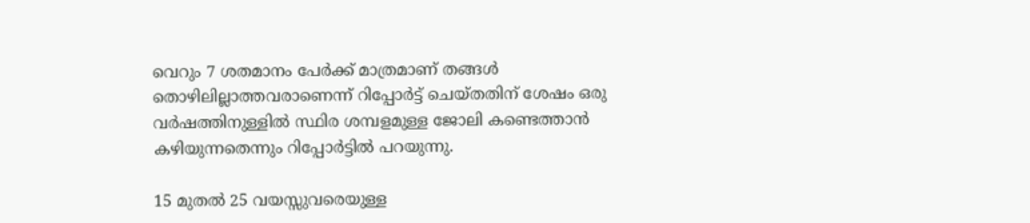വെറും 7 ശതമാനം പേർക്ക് മാത്രമാണ് തങ്ങൾ തൊഴിലില്ലാത്തവരാണെന്ന് റിപ്പോർട്ട് ചെയ്തതിന് ശേഷം ഒരു വർഷത്തിനുള്ളിൽ സ്ഥിര ശമ്പളമുള്ള ജോലി കണ്ടെത്താൻ കഴിയുന്നതെന്നും റിപ്പോർട്ടിൽ പറയുന്നു.

15 മുതൽ 25 വയസ്സുവരെയുള്ള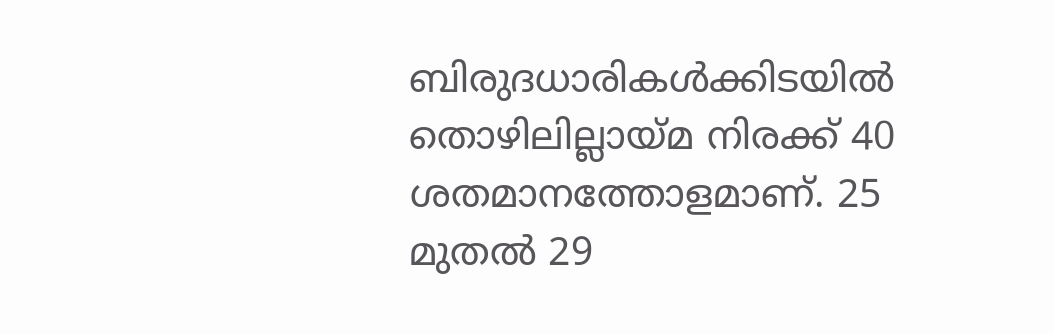ബിരുദധാരികൾക്കിടയിൽ തൊഴിലില്ലായ്മ നിരക്ക് 40 ശതമാനത്തോളമാണ്. 25 മുതൽ 29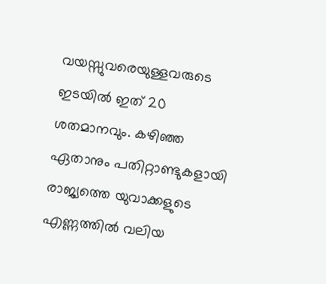വയസ്സുവരെയുള്ളവരുടെ ഇടയിൽ ഇത് 20 ശതമാനവും. കഴിഞ്ഞ ഏതാനും പതിറ്റാണ്ടുകളായി രാജ്യത്തെ യുവാക്കളുടെ എണ്ണത്തിൽ വലിയ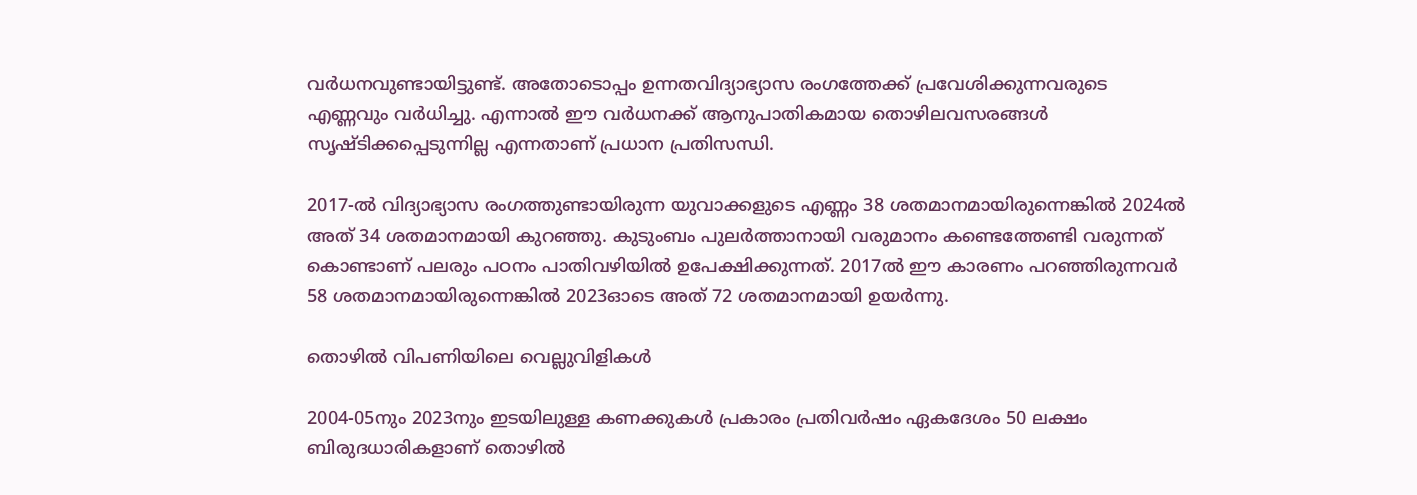വർധനവുണ്ടായിട്ടുണ്ട്. അതോടൊപ്പം ഉന്നതവിദ്യാഭ്യാസ രംഗത്തേക്ക് പ്രവേശിക്കുന്നവരുടെ എണ്ണവും വർധിച്ചു. എന്നാൽ ഈ വർധനക്ക് ആനുപാതികമായ തൊഴിലവസരങ്ങൾ സൃഷ്ടിക്കപ്പെടുന്നില്ല എന്നതാണ് പ്രധാന പ്രതിസന്ധി.

2017-ൽ വിദ്യാഭ്യാസ രംഗത്തുണ്ടായിരുന്ന യുവാക്കളുടെ എണ്ണം 38 ശതമാനമായിരുന്നെങ്കിൽ 2024ൽ അത് 34 ശതമാനമായി കുറഞ്ഞു. കുടുംബം പുലർത്താനായി വരുമാനം കണ്ടെത്തേണ്ടി വരുന്നത് കൊണ്ടാണ് പലരും പഠനം പാതിവഴിയിൽ ഉപേക്ഷിക്കുന്നത്. 2017ൽ ഈ കാരണം പറഞ്ഞിരുന്നവർ 58 ശതമാനമായിരുന്നെങ്കിൽ 2023ഓടെ അത് 72 ശതമാനമായി ഉയർന്നു.

തൊഴിൽ വിപണിയിലെ വെല്ലുവിളികൾ

2004-05നും 2023നും ഇടയിലുള്ള കണക്കുകൾ പ്രകാരം പ്രതിവർഷം ഏകദേശം 50 ലക്ഷം ബിരുദധാരികളാണ് തൊഴിൽ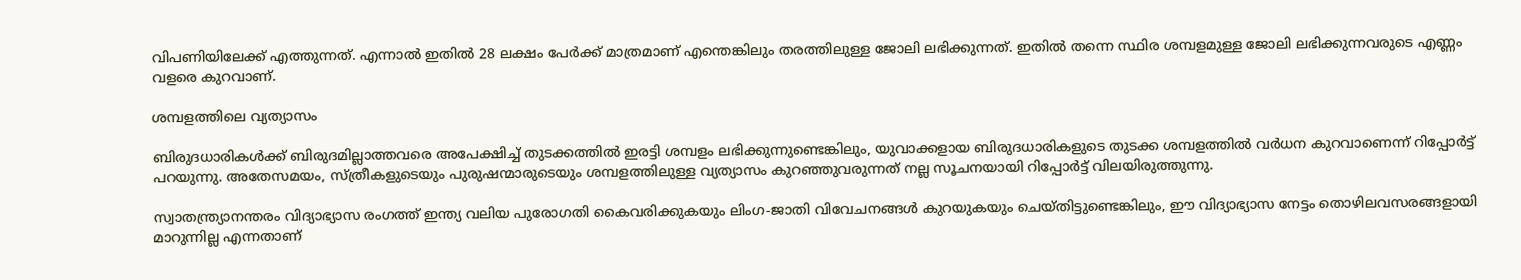വിപണിയിലേക്ക് എത്തുന്നത്. എന്നാൽ ഇതിൽ 28 ലക്ഷം പേർക്ക് മാത്രമാണ് എന്തെങ്കിലും തരത്തിലുള്ള ജോലി ലഭിക്കുന്നത്. ഇതിൽ തന്നെ സ്ഥിര ശമ്പളമുള്ള ജോലി ലഭിക്കുന്നവരുടെ എണ്ണം വളരെ കുറവാണ്.

ശമ്പളത്തിലെ വ്യത്യാസം

ബിരുദധാരികൾക്ക് ബിരുദമില്ലാത്തവരെ അപേക്ഷിച്ച് തുടക്കത്തിൽ ഇരട്ടി ശമ്പളം ലഭിക്കുന്നുണ്ടെങ്കിലും, യുവാക്കളായ ബിരുദധാരികളുടെ തുടക്ക ശമ്പളത്തിൽ വർധന കുറവാണെന്ന് റിപ്പോർട്ട് പറയുന്നു. അതേസമയം, സ്ത്രീകളുടെയും പുരുഷന്മാരുടെയും ശമ്പളത്തിലുള്ള വ്യത്യാസം കുറഞ്ഞുവരുന്നത് നല്ല സൂചനയായി റിപ്പോർട്ട് വിലയിരുത്തുന്നു.

സ്വാതന്ത്ര്യാനന്തരം വിദ്യാഭ്യാസ രംഗത്ത് ഇന്ത്യ വലിയ പുരോഗതി കൈവരിക്കുകയും ലിംഗ-ജാതി വിവേചനങ്ങൾ കുറയുകയും ചെയ്തിട്ടുണ്ടെങ്കിലും, ഈ വിദ്യാഭ്യാസ നേട്ടം തൊഴിലവസരങ്ങളായി മാറുന്നില്ല എന്നതാണ്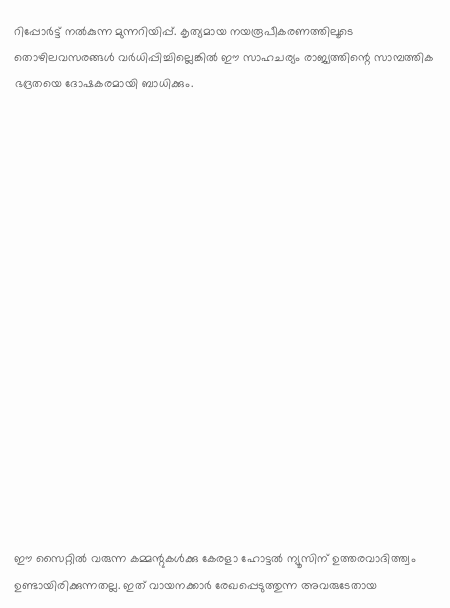റിപ്പോർട്ട് നൽകുന്ന മുന്നറിയിപ്പ്. കൃത്യമായ നയരൂപീകരണത്തിലൂടെ തൊഴിലവസരങ്ങൾ വർധിപ്പിച്ചില്ലെങ്കിൽ ഈ സാഹചര്യം രാജ്യത്തിന്റെ സാമ്പത്തിക ഭദ്രതയെ ദോഷകരമായി ബാധിക്കും.

















ഈ സൈറ്റിൽ വരുന്ന കമ്മന്റുകൾക്കു കേരളാ ഹോട്ടൽ ന്യൂസിന് ഉത്തരവാദിത്ത്വം ഉണ്ടായിരിക്കുന്നതല്ല. ഇത് വായനക്കാർ രേഖപ്പെടുത്തുന്ന അവരുടേതായ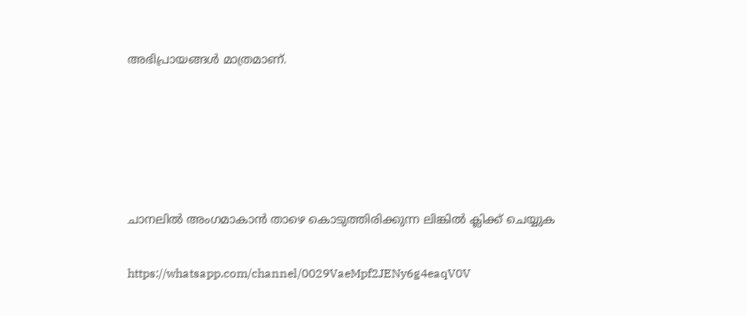അഭിപ്രായങ്ങൾ മാത്രമാണ്.





ചാനലിൽ അംഗമാകാൻ താഴെ കൊടുത്തിരിക്കുന്ന ലിങ്കിൽ ക്ലിക്ക് ചെയ്യുക

https://whatsapp.com/channel/0029VaeMpf2JENy6g4eaqV0V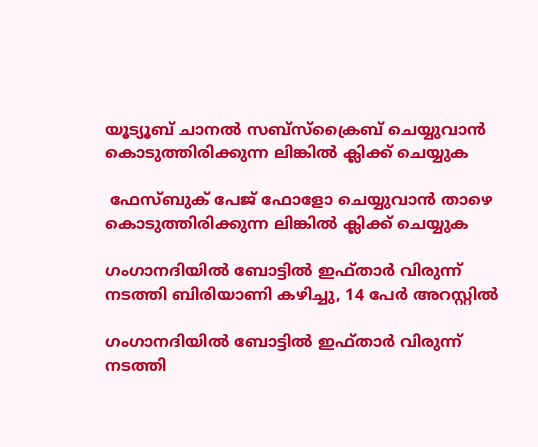യൂട്യൂബ് ചാനൽ സബ്സ്ക്രൈബ് ചെയ്യുവാൻ കൊടുത്തിരിക്കുന്ന ലിങ്കിൽ ക്ലിക്ക് ചെയ്യുക

 ഫേസ്ബുക് പേജ് ഫോളോ ചെയ്യുവാൻ താഴെ കൊടുത്തിരിക്കുന്ന ലിങ്കിൽ ക്ലിക്ക് ചെയ്യുക

ഗംഗാനദിയിൽ ബോട്ടിൽ ഇഫ്താർ വിരുന്ന് നടത്തി ബിരിയാണി കഴിച്ചു, 14 പേർ അറസ്റ്റിൽ

ഗംഗാനദിയിൽ ബോട്ടിൽ ഇഫ്താർ വിരുന്ന് നടത്തി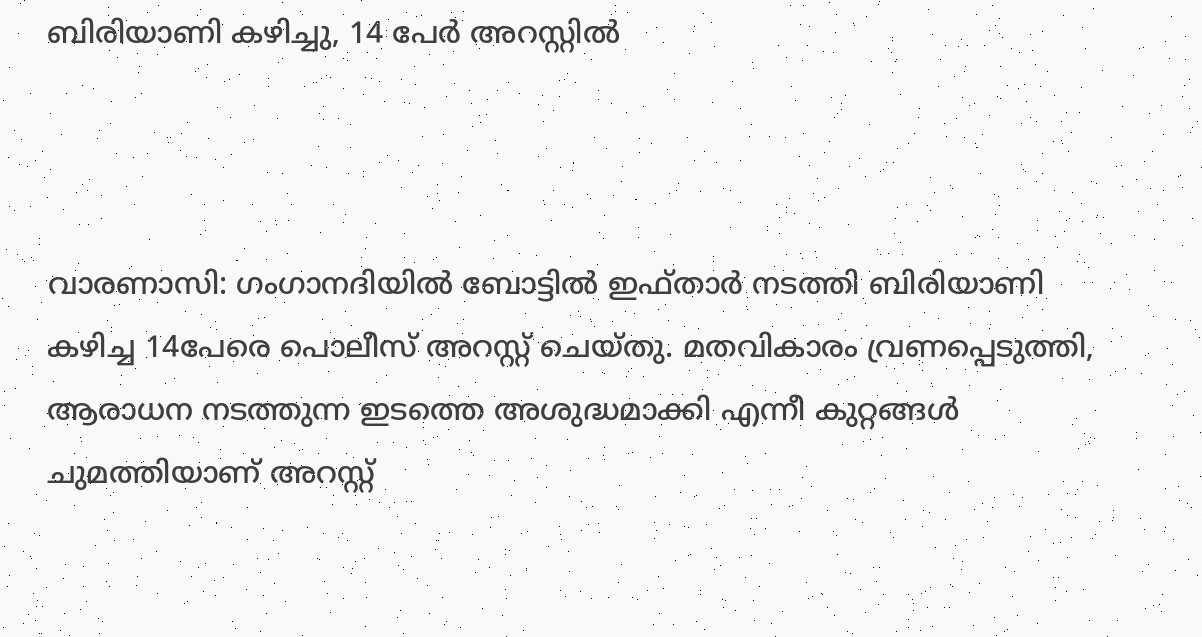ബിരിയാണി കഴിച്ചു, 14 പേർ അറസ്റ്റിൽ



വാരണാസി: ഗംഗാനദിയിൽ ബോട്ടിൽ ഇഫ്താർ നടത്തി ബിരിയാണി കഴിച്ച 14പേരെ പൊലീസ് അറസ്റ്റ് ചെയ്തു. മതവികാരം വ്രണപ്പെടുത്തി, ആരാധന നടത്തുന്ന ഇടത്തെ അശുദ്ധമാക്കി എന്നീ കുറ്റങ്ങൾ ചുമത്തിയാണ് അറസ്റ്റ്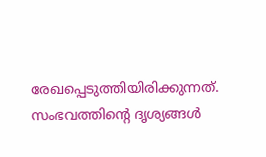രേഖപ്പെടുത്തിയിരിക്കുന്നത്. സംഭവത്തിന്റെ ദൃശ്യങ്ങൾ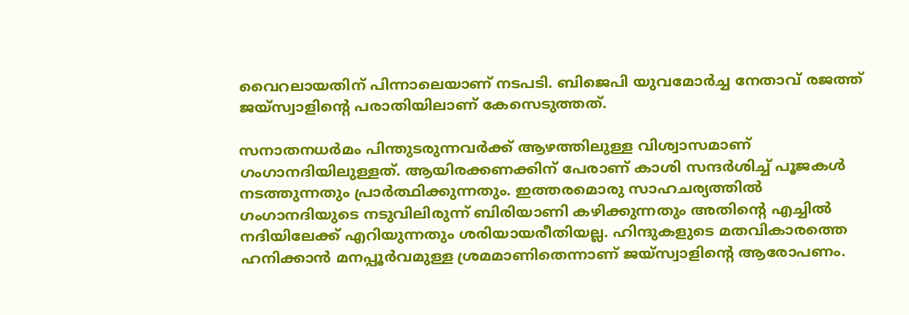വൈറലായതിന് പിന്നാലെയാണ് നടപടി. ബിജെപി യുവമോർച്ച നേതാവ് രജത്ത് ജയ്‌സ്വാളിന്റെ പരാതിയിലാണ് കേസെടുത്തത്.

സനാതനധർമം പിന്തുടരുന്നവർക്ക് ആഴത്തിലുള്ള വിശ്വാസമാണ് ഗംഗാനദിയിലുള്ളത്. ആയിരക്കണക്കിന് പേരാണ് കാശി സന്ദർശിച്ച് പൂജകൾ നടത്തുന്നതും പ്രാർത്ഥിക്കുന്നതും. ഇത്തരമൊരു സാഹചര്യത്തിൽ ഗംഗാനദിയുടെ നടുവിലിരുന്ന് ബിരിയാണി കഴിക്കുന്നതും അതിന്റെ എച്ചിൽ നദിയിലേക്ക് എറിയുന്നതും ശരിയായരീതിയല്ല. ഹിന്ദുകളുടെ മതവികാരത്തെ ഹനിക്കാൻ മനപ്പൂർവമുള്ള ശ്രമമാണിതെന്നാണ് ജയ്‌സ്വാളിന്റെ ആരോപണം.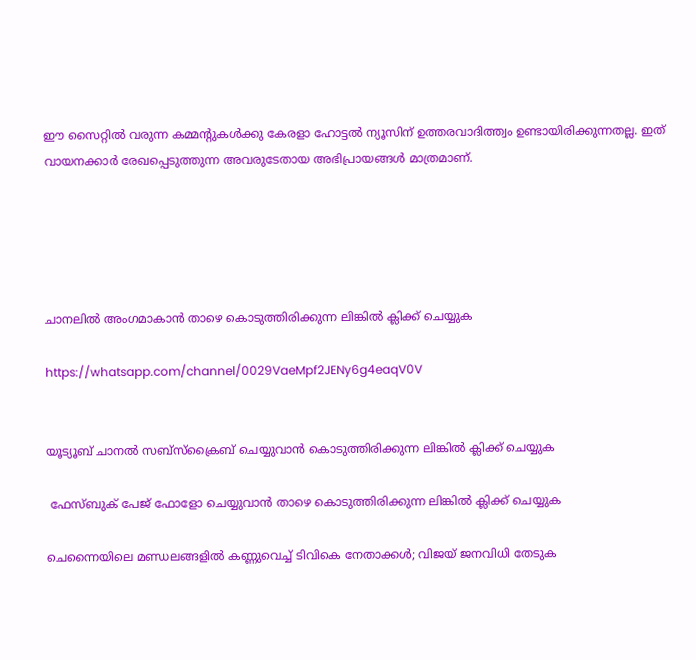ഈ സൈറ്റിൽ വരുന്ന കമ്മന്റുകൾക്കു കേരളാ ഹോട്ടൽ ന്യൂസിന് ഉത്തരവാദിത്ത്വം ഉണ്ടായിരിക്കുന്നതല്ല. ഇത് വായനക്കാർ രേഖപ്പെടുത്തുന്ന അവരുടേതായ അഭിപ്രായങ്ങൾ മാത്രമാണ്.





ചാനലിൽ അംഗമാകാൻ താഴെ കൊടുത്തിരിക്കുന്ന ലിങ്കിൽ ക്ലിക്ക് ചെയ്യുക

https://whatsapp.com/channel/0029VaeMpf2JENy6g4eaqV0V


യൂട്യൂബ് ചാനൽ സബ്സ്ക്രൈബ് ചെയ്യുവാൻ കൊടുത്തിരിക്കുന്ന ലിങ്കിൽ ക്ലിക്ക് ചെയ്യുക

 ഫേസ്ബുക് പേജ് ഫോളോ ചെയ്യുവാൻ താഴെ കൊടുത്തിരിക്കുന്ന ലിങ്കിൽ ക്ലിക്ക് ചെയ്യുക

ചെന്നൈയിലെ മണ്ഡലങ്ങളിൽ കണ്ണുവെച്ച് ടിവികെ നേതാക്കള്‍; വിജയ് ജനവിധി തേടുക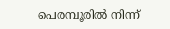പെരമ്പൂരിൽ നിന്ന്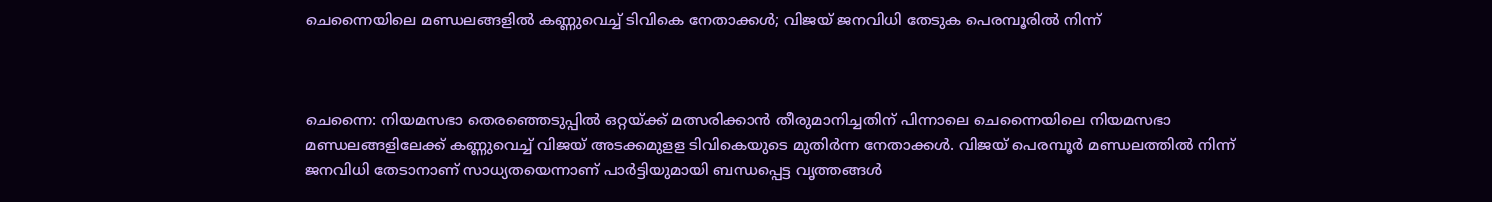ചെന്നൈയിലെ മണ്ഡലങ്ങളിൽ കണ്ണുവെച്ച് ടിവികെ നേതാക്കള്‍; വിജയ് ജനവിധി തേടുക പെരമ്പൂരിൽ നിന്ന്



ചെന്നൈ: നിയമസഭാ തെരഞ്ഞെടുപ്പില്‍ ഒറ്റയ്ക്ക് മത്സരിക്കാന്‍ തീരുമാനിച്ചതിന് പിന്നാലെ ചെന്നൈയിലെ നിയമസഭാ മണ്ഡലങ്ങളിലേക്ക് കണ്ണുവെച്ച് വിജയ് അടക്കമുളള ടിവികെയുടെ മുതിർന്ന നേതാക്കള്‍. വിജയ് പെരമ്പൂര്‍ മണ്ഡലത്തില്‍ നിന്ന് ജനവിധി തേടാനാണ് സാധ്യതയെന്നാണ് പാര്‍ട്ടിയുമായി ബന്ധപ്പെട്ട വൃത്തങ്ങള്‍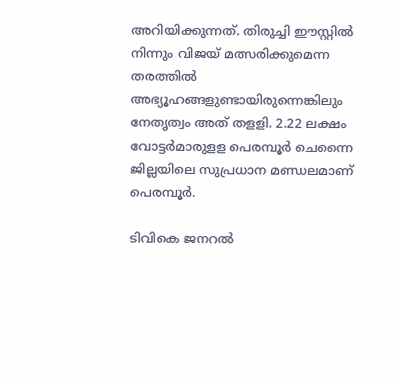അറിയിക്കുന്നത്. തിരുച്ചി ഈസ്റ്റില്‍ നിന്നും വിജയ് മത്സരിക്കുമെന്ന തരത്തില്‍ അഭ്യൂഹങ്ങളുണ്ടായിരുന്നെങ്കിലും നേതൃത്വം അത് തളളി. 2.22 ലക്ഷം വോട്ടര്‍മാരുളള പെരമ്പൂര്‍ ചെന്നൈ ജില്ലയിലെ സുപ്രധാന മണ്ഡലമാണ് പെരമ്പൂര്‍.

ടിവികെ ജനറല്‍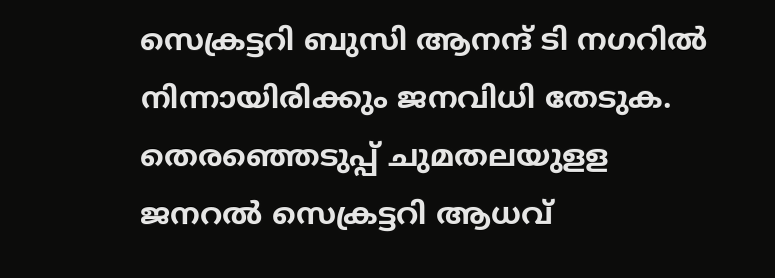സെക്രട്ടറി ബുസി ആനന്ദ് ടി നഗറില്‍ നിന്നായിരിക്കും ജനവിധി തേടുക. തെരഞ്ഞെടുപ്പ് ചുമതലയുളള ജനറല്‍ സെക്രട്ടറി ആധവ്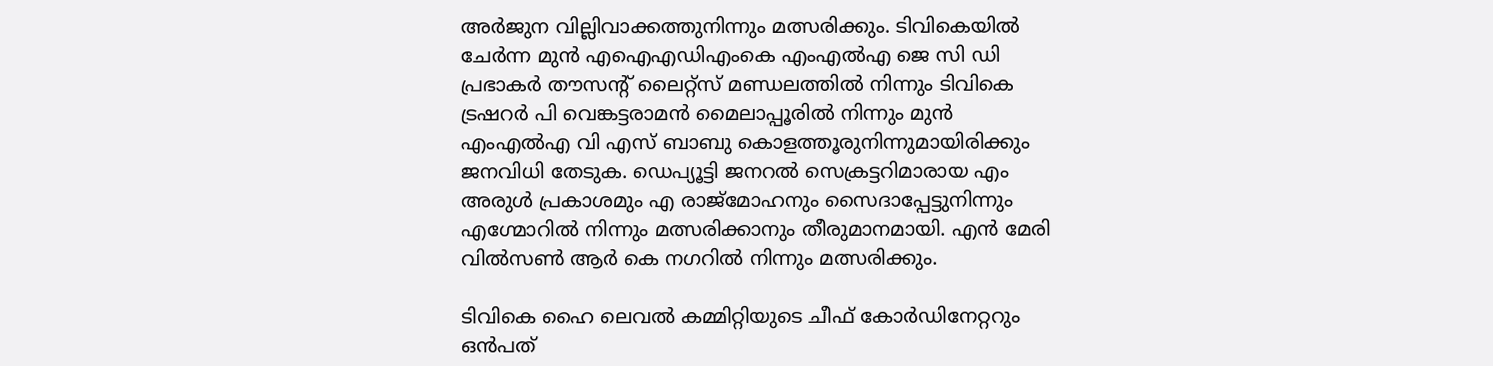അര്‍ജുന വില്ലിവാക്കത്തുനിന്നും മത്സരിക്കും. ടിവികെയില്‍ ചേര്‍ന്ന മുന്‍ എഐഎഡിഎംകെ എംഎല്‍എ ജെ സി ഡി പ്രഭാകര്‍ തൗസന്റ് ലൈറ്റ്‌സ് മണ്ഡലത്തില്‍ നിന്നും ടിവികെ ട്രഷറര്‍ പി വെങ്കട്ടരാമന്‍ മൈലാപ്പൂരില്‍ നിന്നും മുന്‍ എംഎല്‍എ വി എസ് ബാബു കൊളത്തൂരുനിന്നുമായിരിക്കും ജനവിധി തേടുക. ഡെപ്യൂട്ടി ജനറല്‍ സെക്രട്ടറിമാരായ എം അരുള്‍ പ്രകാശമും എ രാജ്‌മോഹനും സൈദാപ്പേട്ടുനിന്നും എഗ്മോറില്‍ നിന്നും മത്സരിക്കാനും തീരുമാനമായി. എന്‍ മേരി വില്‍സണ്‍ ആര്‍ കെ നഗറില്‍ നിന്നും മത്സരിക്കും.

ടിവികെ ഹൈ ലെവല്‍ കമ്മിറ്റിയുടെ ചീഫ് കോര്‍ഡിനേറ്ററും ഒന്‍പത്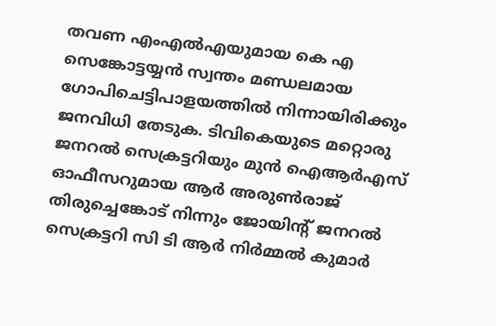തവണ എംഎല്‍എയുമായ കെ എ സെങ്കോട്ടയ്യന്‍ സ്വന്തം മണ്ഡലമായ ഗോപിചെട്ടിപാളയത്തില്‍ നിന്നായിരിക്കും ജനവിധി തേടുക. ടിവികെയുടെ മറ്റൊരു ജനറല്‍ സെക്രട്ടറിയും മുന്‍ ഐആര്‍എസ് ഓഫീസറുമായ ആര്‍ അരുണ്‍രാജ് തിരുച്ചെങ്കോട് നിന്നും ജോയിന്റ് ജനറല്‍ സെക്രട്ടറി സി ടി ആര്‍ നിര്‍മ്മല്‍ കുമാര്‍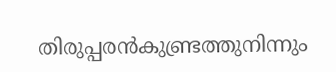തിരുപ്പരന്‍കുണ്ട്രത്തുനിന്നും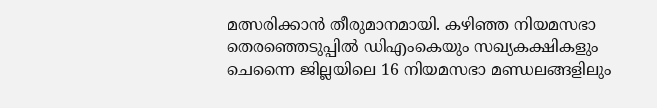മത്സരിക്കാന്‍ തീരുമാനമായി. കഴിഞ്ഞ നിയമസഭാ തെരഞ്ഞെടുപ്പില്‍ ഡിഎംകെയും സഖ്യകക്ഷികളും ചെന്നൈ ജില്ലയിലെ 16 നിയമസഭാ മണ്ഡലങ്ങളിലും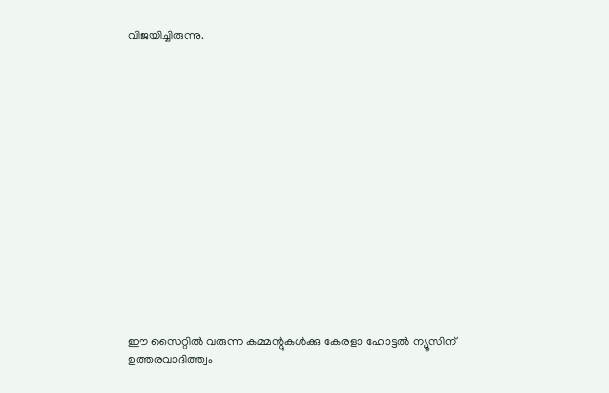വിജയിച്ചിരുന്നു.
















ഈ സൈറ്റിൽ വരുന്ന കമ്മന്റുകൾക്കു കേരളാ ഹോട്ടൽ ന്യൂസിന് ഉത്തരവാദിത്ത്വം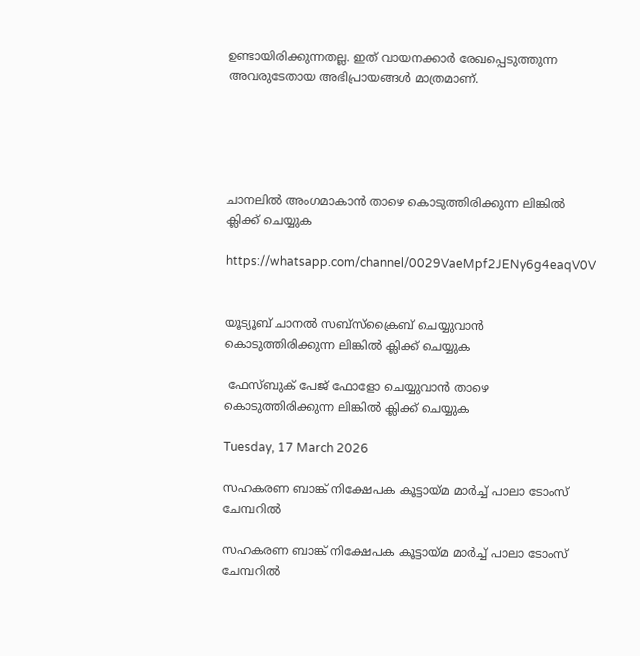ഉണ്ടായിരിക്കുന്നതല്ല. ഇത് വായനക്കാർ രേഖപ്പെടുത്തുന്ന അവരുടേതായ അഭിപ്രായങ്ങൾ മാത്രമാണ്.





ചാനലിൽ അംഗമാകാൻ താഴെ കൊടുത്തിരിക്കുന്ന ലിങ്കിൽ ക്ലിക്ക് ചെയ്യുക

https://whatsapp.com/channel/0029VaeMpf2JENy6g4eaqV0V


യൂട്യൂബ് ചാനൽ സബ്സ്ക്രൈബ് ചെയ്യുവാൻ കൊടുത്തിരിക്കുന്ന ലിങ്കിൽ ക്ലിക്ക് ചെയ്യുക

 ഫേസ്ബുക് പേജ് ഫോളോ ചെയ്യുവാൻ താഴെ കൊടുത്തിരിക്കുന്ന ലിങ്കിൽ ക്ലിക്ക് ചെയ്യുക

Tuesday, 17 March 2026

സഹകരണ ബാങ്ക് നിക്ഷേപക കൂട്ടായ്മ മാർച്ച് പാലാ ടോംസ് ചേമ്പറിൽ

സഹകരണ ബാങ്ക് നിക്ഷേപക കൂട്ടായ്മ മാർച്ച് പാലാ ടോംസ് ചേമ്പറിൽ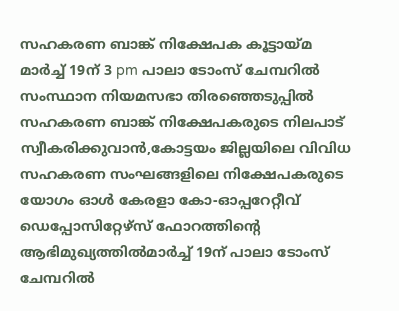സഹകരണ ബാങ്ക് നിക്ഷേപക കൂട്ടായ്മ മാർച്ച് 19ന് 3 pm പാലാ ടോംസ് ചേമ്പറിൽ
സംസ്ഥാന നിയമസഭാ തിരഞ്ഞെടുപ്പിൽ സഹകരണ ബാങ്ക് നിക്ഷേപകരുടെ നിലപാട് സ്വീകരിക്കുവാൻ,കോട്ടയം ജില്ലയിലെ വിവിധ സഹകരണ സംഘങ്ങളിലെ നിക്ഷേപകരുടെ യോഗം ഓൾ കേരളാ കോ-ഓപ്പറേറ്റീവ് ഡെപ്പോസിറ്റേഴ്സ് ഫോറത്തിൻ്റെ ആഭിമുഖ്യത്തിൽമാർച്ച് 19ന് പാലാ ടോംസ് ചേമ്പറിൽ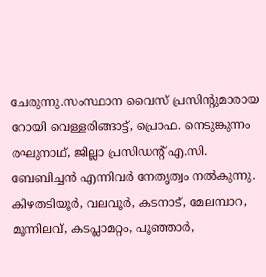ചേരുന്നു.സംസ്ഥാന വൈസ് പ്രസിൻ്റുമാരായ റോയി വെള്ളരിങ്ങാട്ട്, പ്രൊഫ. നെടുങ്കുന്നം രഘുനാഥ്, ജില്ലാ പ്രസിഡൻ്റ് എ.സി. ബേബിച്ചൻ എന്നിവർ നേതൃത്വം നൽകുന്നു. കിഴതടിയൂർ, വലവൂർ, കടനാട്, മേലമ്പാറ, മൂന്നിലവ്, കടപ്ലാമറ്റം, പൂഞ്ഞാർ,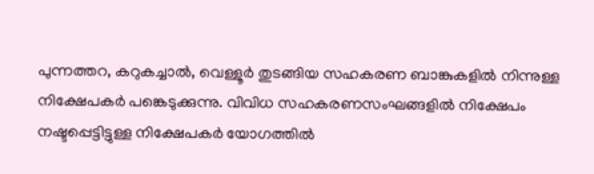പുന്നത്തറ, കറുകച്ചാൽ, വെള്ളൂർ തുടങ്ങിയ സഹകരണ ബാങ്കുകളിൽ നിന്നുള്ള നിക്ഷേപകർ പങ്കെടുക്കുന്നു. വിവിധ സഹകരണസംഘങ്ങളിൽ നിക്ഷേപം നഷ്ടപ്പെട്ടിട്ടുള്ള നിക്ഷേപകർ യോഗത്തിൽ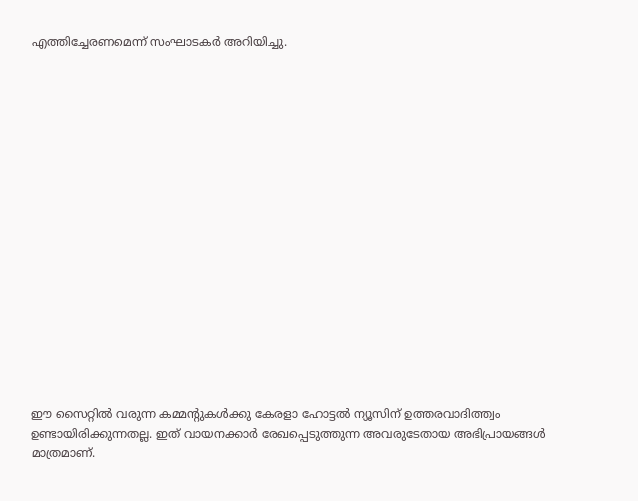എത്തിച്ചേരണമെന്ന് സംഘാടകർ അറിയിച്ചു.


















ഈ സൈറ്റിൽ വരുന്ന കമ്മന്റുകൾക്കു കേരളാ ഹോട്ടൽ ന്യൂസിന് ഉത്തരവാദിത്ത്വം ഉണ്ടായിരിക്കുന്നതല്ല. ഇത് വായനക്കാർ രേഖപ്പെടുത്തുന്ന അവരുടേതായ അഭിപ്രായങ്ങൾ മാത്രമാണ്.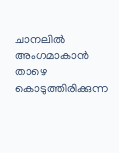ചാനലിൽ അംഗമാകാൻ താഴെ കൊടുത്തിരിക്കുന്ന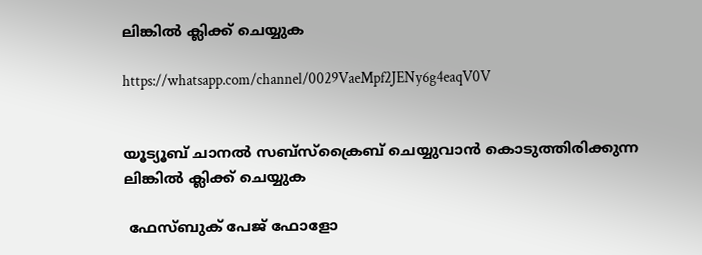ലിങ്കിൽ ക്ലിക്ക് ചെയ്യുക

https://whatsapp.com/channel/0029VaeMpf2JENy6g4eaqV0V


യൂട്യൂബ് ചാനൽ സബ്സ്ക്രൈബ് ചെയ്യുവാൻ കൊടുത്തിരിക്കുന്ന ലിങ്കിൽ ക്ലിക്ക് ചെയ്യുക

 ഫേസ്ബുക് പേജ് ഫോളോ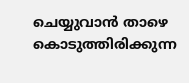ചെയ്യുവാൻ താഴെ കൊടുത്തിരിക്കുന്ന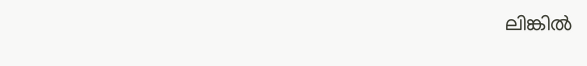ലിങ്കിൽ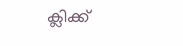ക്ലിക്ക്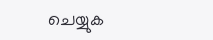ചെയ്യുക